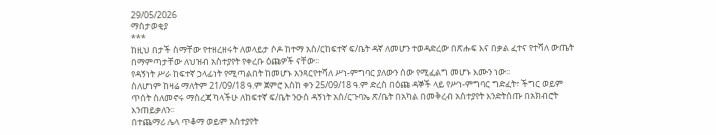29/05/2026
ማሰታወቂያ
***
ከዚህ በታች ስማቸው የተዘረዘሩት ለወላይታ ሶዶ ከተማ አስ/ርከፍተኛ ፍ/ቤት ዳኛ ለመሆን ተወዳድረው በጽሑፍ እና በቃል ፈተና የተሻለ ውጤት በማምጣታቸው ለህዝብ አስተያየት የቀረቡ ዕጩዎች ናቸው፡፡
የዳኝነት ሥራ ከፍተኛ ኃላፊነት የሚጣልበት ከመሆኑ አንጻርየተሻለ ሥነ-ምግባር ያለውን ሰው የሚፈልግ መሆኑ እሙን ነው፡፡
ስለሆነም ከዛሬ ማለትም 21/09/18 ዓ.ም ጀምሮ እስከ ቀን 25/09/18 ዓ.ም ድረስ በዕጩ ዳኞች ላይ የሥነ-ምግባር ግድፈት፣ ችግር ወይም ጥሰት ስለመኖሩ ማስረጃ ካላችሁ ለከፍተኛ ፍ/ቤት ንዑስ ዳኝነት አስ/ርጉባኤ ጽ/ቤት በአካል በመቅረብ አስተያየት እንድትሰጡ በአክብሮት እንጠይቃለን፡፡
በተጨማሪ ሌላ ጥቆማ ወይም አስተያየት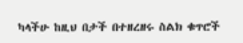ካላችሁ ከዚህ በታች በተዘረዘሩ ስልክ ቁጥሮች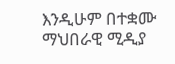እንዲሁም በተቋሙ ማህበራዊ ሚዲያ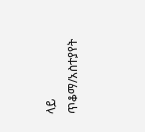ላይ ጥቆማ/አስተያየት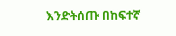እንድትሰጡ በከፍተኛ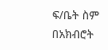ፍ/ቤት ስም በአክብሮት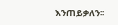እንጠይቃለን፡፡